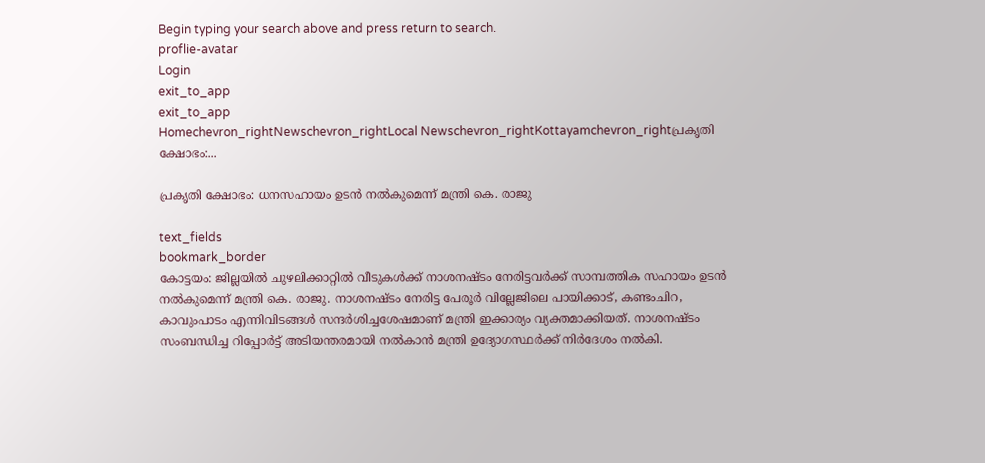Begin typing your search above and press return to search.
proflie-avatar
Login
exit_to_app
exit_to_app
Homechevron_rightNewschevron_rightLocal Newschevron_rightKottayamchevron_rightപ്രകൃതി ക്ഷോഭം:...

പ്രകൃതി ക്ഷോഭം: ധനസഹായം ഉടൻ നൽകുമെന്ന് മന്ത്രി കെ. രാജു

text_fields
bookmark_border
കോട്ടയം: ജില്ലയിൽ ചുഴലിക്കാറ്റിൽ വീടുകൾക്ക് നാശനഷ്ടം നേരിട്ടവർക്ക് സാമ്പത്തിക സഹായം ഉടൻ നൽകുമെന്ന് മന്ത്രി കെ. രാജു. നാശനഷ്ടം നേരിട്ട പേരൂർ വില്ലേജിലെ പായിക്കാട്, കണ്ടംചിറ, കാവുംപാടം എന്നിവിടങ്ങൾ സന്ദർശിച്ചശേഷമാണ് മന്ത്രി ഇക്കാര്യം വ്യക്തമാക്കിയത്. നാശനഷ്ടം സംബന്ധിച്ച റിപ്പോർട്ട് അടിയന്തരമായി നൽകാൻ മന്ത്രി ഉദ്യോഗസ്ഥർക്ക് നിർദേശം നൽകി.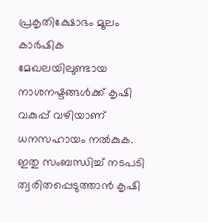പ്രകൃതിക്ഷോഭം മൂലം കാർഷിക മേഖലയിലുണ്ടായ നാശനഷ്ടങ്ങൾക്ക് കൃഷി വകുപ്പ് വഴിയാണ് ധനസഹായം നൽകുക. ഇതു സംബന്ധിച്ച് നടപടി ത്വരിതപ്പെടുത്താൻ കൃഷി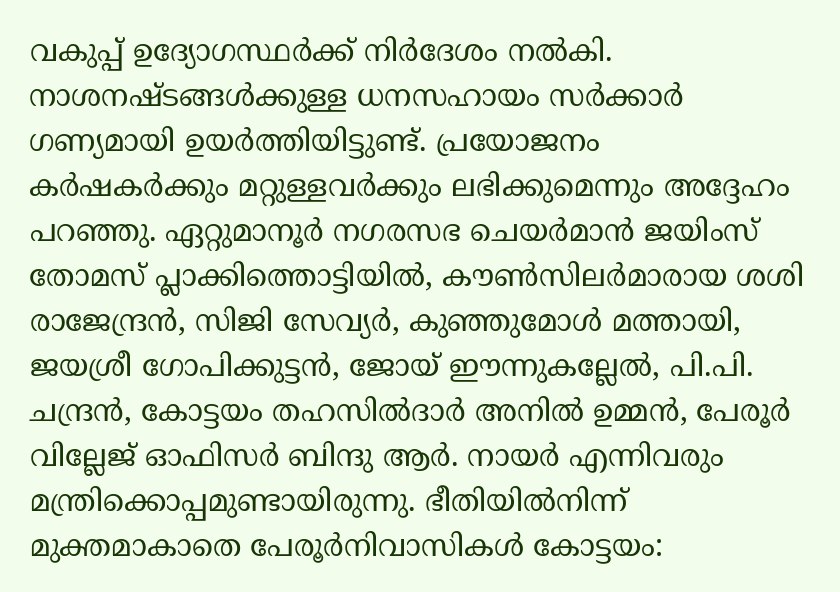വകുപ്പ് ഉദ്യോഗസ്ഥർക്ക് നിർദേശം നൽകി. നാശനഷ്ടങ്ങൾക്കുള്ള ധനസഹായം സർക്കാർ ഗണ്യമായി ഉയർത്തിയിട്ടുണ്ട്. പ്രയോജനം കർഷകർക്കും മറ്റുള്ളവർക്കും ലഭിക്കുമെന്നും അദ്ദേഹം പറഞ്ഞു. ഏറ്റുമാനൂർ നഗരസഭ ചെയർമാൻ ജയിംസ് തോമസ് പ്ലാക്കിത്തൊട്ടിയിൽ, കൗൺസിലർമാരായ ശശി രാജേന്ദ്രൻ, സിജി സേവ്യർ, കുഞ്ഞുമോൾ മത്തായി, ജയശ്രീ ഗോപിക്കുട്ടൻ, ജോയ് ഈന്നുകല്ലേൽ, പി.പി. ചന്ദ്രൻ, കോട്ടയം തഹസിൽദാർ അനിൽ ഉമ്മൻ, പേരൂർ വില്ലേജ് ഓഫിസർ ബിന്ദു ആർ. നായർ എന്നിവരും മന്ത്രിക്കൊപ്പമുണ്ടായിരുന്നു. ഭീതിയിൽനിന്ന് മുക്തമാകാതെ പേരൂർനിവാസികൾ കോട്ടയം: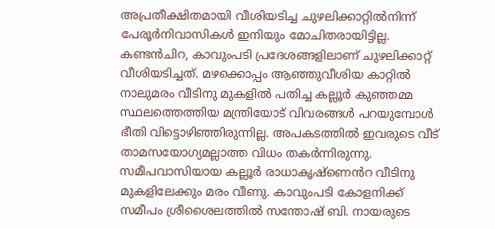അപ്രതീക്ഷിതമായി വീശിയടിച്ച ചുഴലിക്കാറ്റിൽനിന്ന് പേരൂർനിവാസികൾ ഇനിയും മോചിതരായിട്ടില്ല. കണ്ടൻചിറ, കാവുംപടി പ്രദേശങ്ങളിലാണ് ചുഴലിക്കാറ്റ് വീശിയടിച്ചത്. മഴക്കൊപ്പം ആഞ്ഞുവീശിയ കാറ്റിൽ നാലുമരം വീടിനു മുകളിൽ പതിച്ച കല്ലൂർ കുഞ്ഞമ്മ സ്ഥലത്തെത്തിയ മന്ത്രിയോട് വിവരങ്ങൾ പറയുമ്പോൾ ഭീതി വിട്ടൊഴിഞ്ഞിരുന്നില്ല. അപകടത്തിൽ ഇവരുടെ വീട് താമസയോഗ്യമല്ലാത്ത വിധം തകർന്നിരുന്നു. സമീപവാസിയായ കല്ലൂർ രാധാകൃഷ്ണെൻറ വീടിനു മുകളിലേക്കും മരം വീണു. കാവുംപടി കോളനിക്ക് സമീപം ശ്രീശൈലത്തിൽ സന്തോഷ് ബി. നായരുടെ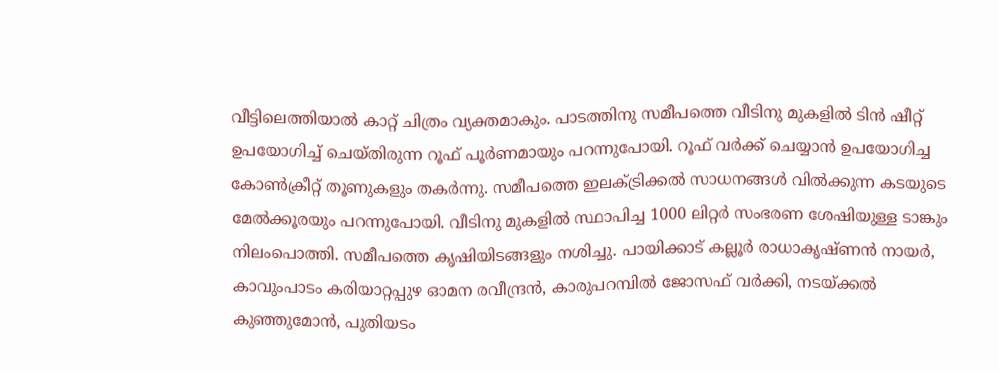വീട്ടിലെത്തിയാൽ കാറ്റ് ചിത്രം വ്യക്തമാകും. പാടത്തിനു സമീപത്തെ വീടിനു മുകളിൽ ടിൻ ഷീറ്റ് ഉപയോഗിച്ച് ചെയ്തിരുന്ന റൂഫ് പൂർണമായും പറന്നുപോയി. റൂഫ് വർക്ക് ചെയ്യാൻ ഉപയോഗിച്ച കോൺക്രീറ്റ് തൂണുകളും തകർന്നു. സമീപത്തെ ഇലക്ട്രിക്കൽ സാധനങ്ങൾ വിൽക്കുന്ന കടയുടെ മേൽക്കൂരയും പറന്നുപോയി. വീടിനു മുകളിൽ സ്ഥാപിച്ച 1000 ലിറ്റർ സംഭരണ ശേഷിയുള്ള ടാങ്കും നിലംപൊത്തി. സമീപത്തെ കൃഷിയിടങ്ങളും നശിച്ചു. പായിക്കാട് കല്ലൂർ രാധാകൃഷ്ണൻ നായർ, കാവുംപാടം കരിയാറ്റപ്പുഴ ഓമന രവീന്ദ്രൻ, കാരുപറമ്പിൽ ജോസഫ് വർക്കി, നടയ്ക്കൽ കുഞ്ഞുമോൻ, പുതിയടം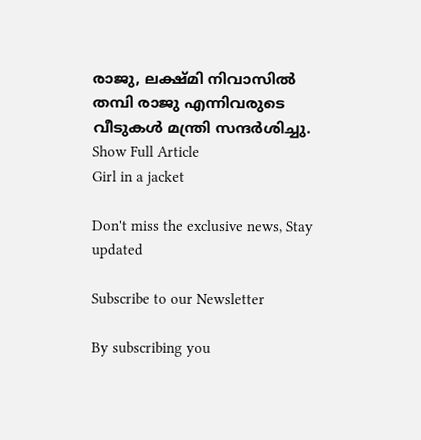രാജു, ലക്ഷ്മി നിവാസിൽ തമ്പി രാജു എന്നിവരുടെ വീടുകൾ മന്ത്രി സന്ദർശിച്ചു.
Show Full Article
Girl in a jacket

Don't miss the exclusive news, Stay updated

Subscribe to our Newsletter

By subscribing you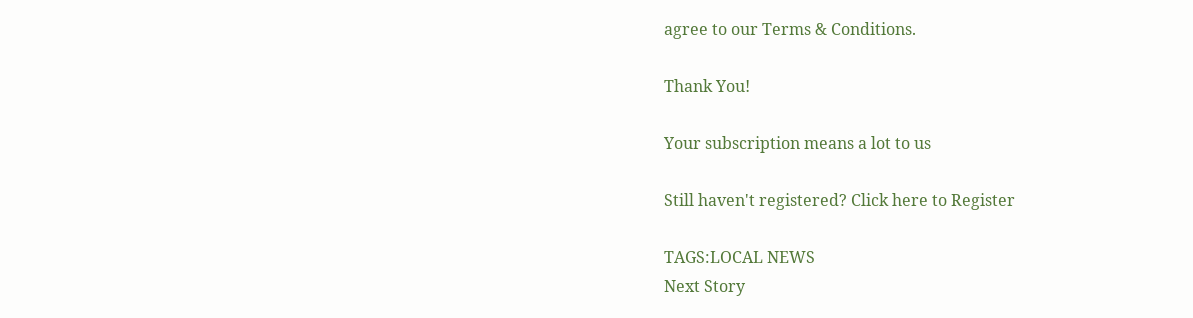agree to our Terms & Conditions.

Thank You!

Your subscription means a lot to us

Still haven't registered? Click here to Register

TAGS:LOCAL NEWS
Next Story